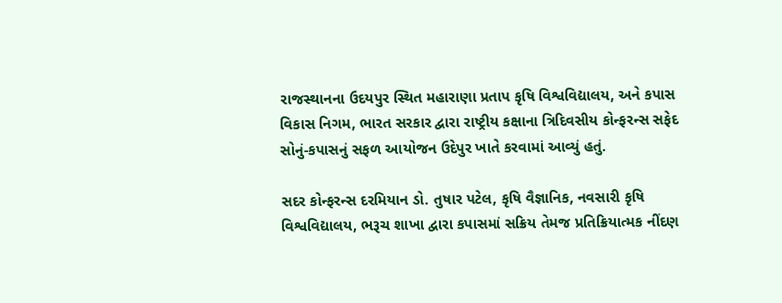રાજસ્થાનના ઉદયપુર સ્થિત મહારાણા પ્રતાપ કૃષિ વિશ્વવિદ્યાલય, અને કપાસ વિકાસ નિગમ, ભારત સરકાર દ્વારા રાષ્ટ્રીય કક્ષાના ત્રિદિવસીય કોન્ફરન્સ સફેદ સોનું-કપાસનું સફળ આયોજન ઉદેપુર ખાતે કરવામાં આવ્યું હતું.

સદર કોન્ફરન્સ દરમિયાન ડો. તુષાર પટેલ, કૃષિ વૈજ્ઞાનિક, નવસારી કૃષિ વિશ્વવિદ્યાલય, ભરૂચ શાખા દ્વારા કપાસમાં સક્રિય તેમજ પ્રતિક્રિયાત્મક નીંદણ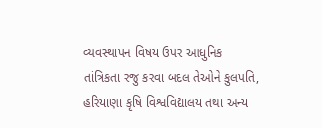વ્યવસ્થાપન વિષય ઉપર આધુનિક તાંત્રિકતા રજુ કરવા બદલ તેઓને કુલપતિ, હરિયાણા કૃષિ વિશ્વવિદ્યાલય તથા અન્ય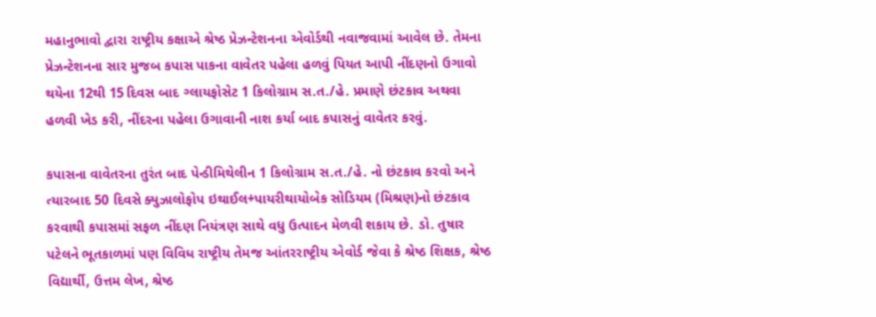મહાનુભાવો દ્વારા રાષ્ટ્રીય કક્ષાએ શ્રેષ્ઠ પ્રેઝન્ટેશનના એવોર્ડથી નવાજવામાં આવેલ છે. તેમના પ્રેઝન્ટેશનના સાર મુજબ કપાસ પાકના વાવેતર પહેલા હળવું પિયત આપી નીંદણનો ઉગાવો થયેના 12થી 15 દિવસ બાદ ગ્લાયફોસેટ 1 કિલોગ્રામ સ.ત./હે. પ્રમાણે છંટકાવ અથવા હળવી ખેડ કરી, નીંદરના પહેલા ઉગાવાની નાશ કર્યા બાદ કપાસનું વાવેતર કરવું.

કપાસના વાવેતરના તુરંત બાદ પેન્ડીમિથેલીન 1 કિલોગ્રામ સ.ત./હે. નો છંટકાવ કરવો અને ત્યારબાદ 50 દિવસે ક્યુઝાલોફોપ ઇથાઈલ+પાયરીથાયોબેક સોડિયમ (મિશ્રણ)નો છંટકાવ કરવાથી કપાસમાં સફળ નીંદણ નિયંત્રણ સાથે વધુ ઉત્પાદન મેળવી શકાય છે. ડો. તુષાર પટેલને ભૂતકાળમાં પણ વિવિધ રાષ્ટ્રીય તેમજ આંતરરાષ્ટ્રીય એવોર્ડ જેવા કે શ્રેષ્ઠ શિક્ષક, શ્રેષ્ઠ વિદ્યાર્થી, ઉત્તમ લેખ, શ્રેષ્ઠ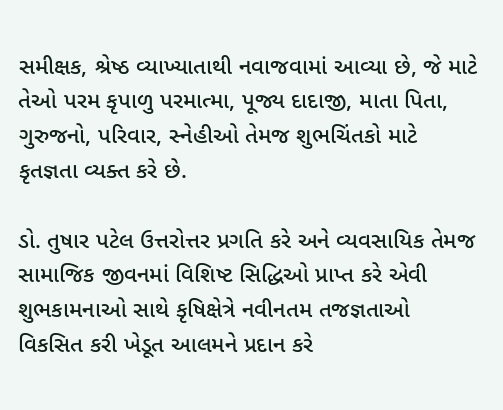સમીક્ષક, શ્રેષ્ઠ વ્યાખ્યાતાથી નવાજવામાં આવ્યા છે, જે માટે તેઓ પરમ કૃપાળુ પરમાત્મા, પૂજ્ય દાદાજી, માતા પિતા, ગુરુજનો, પરિવાર, સ્નેહીઓ તેમજ શુભચિંતકો માટે કૃતજ્ઞતા વ્યક્ત કરે છે.

ડો. તુષાર પટેલ ઉત્તરોત્તર પ્રગતિ કરે અને વ્યવસાયિક તેમજ સામાજિક જીવનમાં વિશિષ્ટ સિદ્ધિઓ પ્રાપ્ત કરે એવી શુભકામનાઓ સાથે કૃષિક્ષેત્રે નવીનતમ તજજ્ઞતાઓ વિકસિત કરી ખેડૂત આલમને પ્રદાન કરે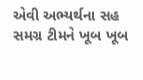એવી અભ્યર્થના સહ સમગ્ર ટીમને ખૂબ ખૂબ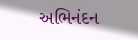અભિનંદન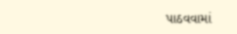પાઠવવામાં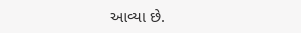આવ્યા છે.